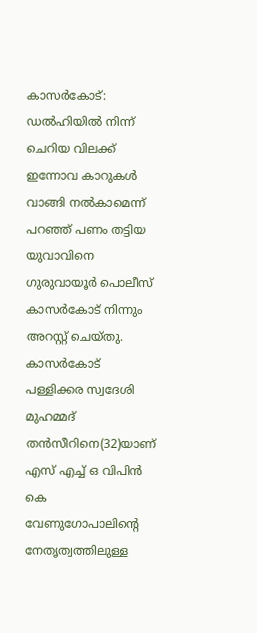കാസർകോട്: ഡൽഹിയിൽ നിന്ന് ചെറിയ വിലക്ക് ഇന്നോവ കാറുകൾ വാങ്ങി നൽകാമെന്ന് പറഞ്ഞ് പണം തട്ടിയ യുവാവിനെ ഗുരുവായൂർ പൊലീസ് കാസർകോട് നിന്നും അറസ്റ്റ് ചെയ്തു. കാസർകോട് പള്ളിക്കര സ്വദേശി മുഹമ്മദ് തൻസീറിനെ(32)യാണ് എസ് എച്ച് ഒ വിപിൻ കെ വേണുഗോപാലിന്റെ നേതൃത്വത്തിലുള്ള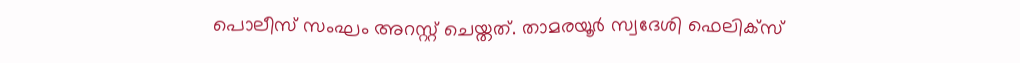പൊലീസ് സംഘം അറസ്റ്റ് ചെയ്തത്. താമരയൂർ സ്വദേശി ഫെലിക്സ്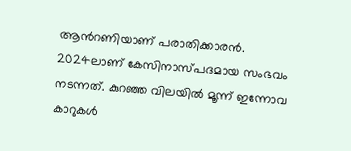ആൻറണിയാണ് പരാതിക്കാരൻ.
2024ലാണ് കേസിനാസ്പദമായ സംഭവം നടന്നത്. കുറഞ്ഞ വിലയിൽ മൂന്ന് ഇന്നോവ കാറുകൾ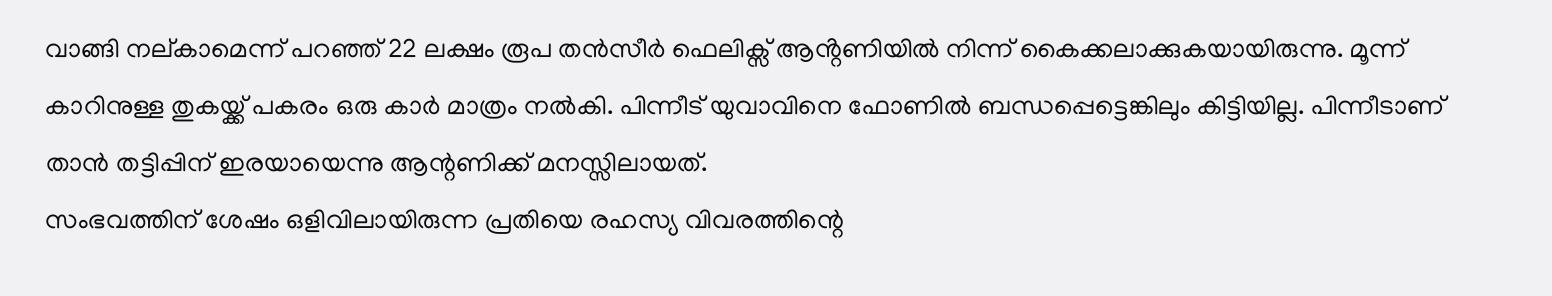വാങ്ങി നല്കാമെന്ന് പറഞ്ഞ് 22 ലക്ഷം രൂപ തൻസീർ ഫെലിക്സ് ആൻ്റണിയിൽ നിന്ന് കൈക്കലാക്കുകയായിരുന്നു. മൂന്ന് കാറിനുള്ള തുകയ്ക്ക് പകരം ഒരു കാർ മാത്രം നൽകി. പിന്നീട് യുവാവിനെ ഫോണിൽ ബന്ധപ്പെട്ടെങ്കിലും കിട്ടിയില്ല. പിന്നീടാണ് താൻ തട്ടിപ്പിന് ഇരയായെന്നു ആന്റണിക്ക് മനസ്സിലായത്.
സംഭവത്തിന് ശേഷം ഒളിവിലായിരുന്ന പ്രതിയെ രഹസ്യ വിവരത്തിന്റെ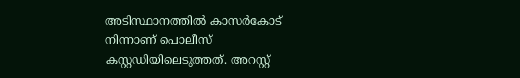അടിസ്ഥാനത്തിൽ കാസർകോട് നിന്നാണ് പൊലീസ് കസ്റ്റഡിയിലെടുത്തത്. അറസ്റ്റ്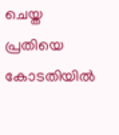ചെയ്ത പ്രതിയെ കോടതിയിൽ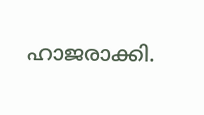ഹാജരാക്കി.